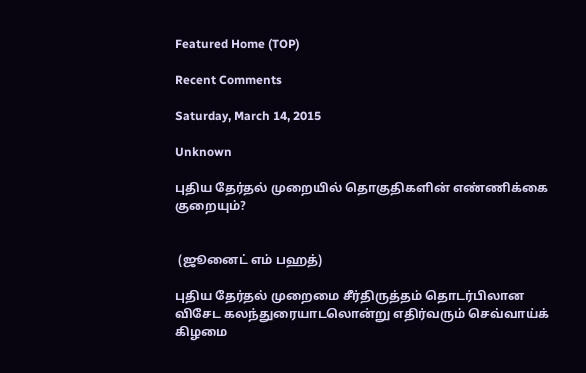Featured Home (TOP)

Recent Comments

Saturday, March 14, 2015

Unknown

புதிய தேர்தல் முறையில் தொகுதிகளின் எண்ணிக்கை குறையும்?


 (ஜூனைட் எம் பஹத்)

புதிய தேர்தல் முறைமை சீர்திருத்தம் தொடர்பிலான விசேட கலந்துரையாடலொன்று எதிர்வரும் செவ்வாய்க் கிழமை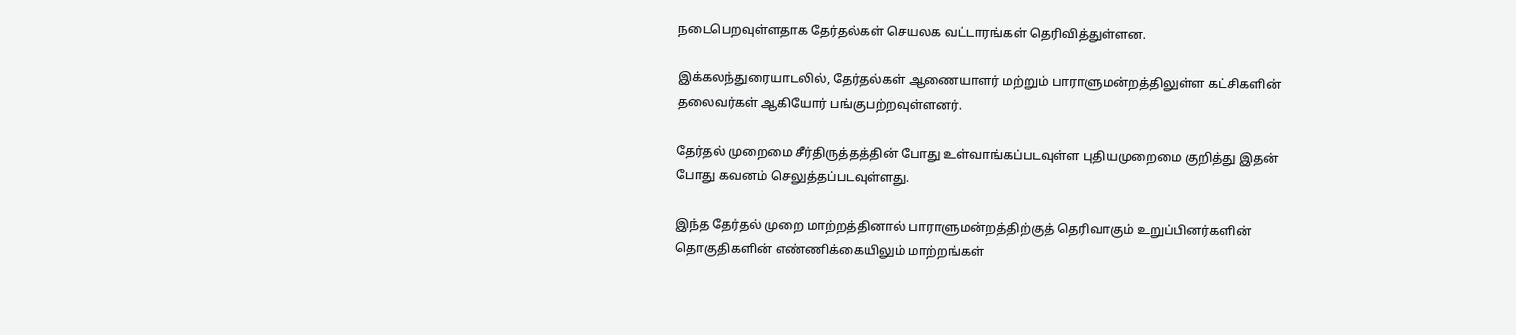நடைபெறவுள்ளதாக தேர்தல்கள் செயலக வட்டாரங்கள் தெரிவித்துள்ளன.

இக்கலந்துரையாடலில், தேர்தல்கள் ஆணையாளர் மற்றும் பாராளுமன்றத்திலுள்ள கட்சிகளின்
தலைவர்கள் ஆகியோர் பங்குபற்றவுள்ளனர்.

தேர்தல் முறைமை சீர்திருத்தத்தின் போது உள்வாங்கப்படவுள்ள புதியமுறைமை குறித்து இதன் போது கவனம் செலுத்தப்படவுள்ளது.

இந்த தேர்தல் முறை மாற்றத்தினால் பாராளுமன்றத்திற்குத் தெரிவாகும் உறுப்பினர்களின் தொகுதிகளின் எண்ணிக்கையிலும் மாற்றங்கள்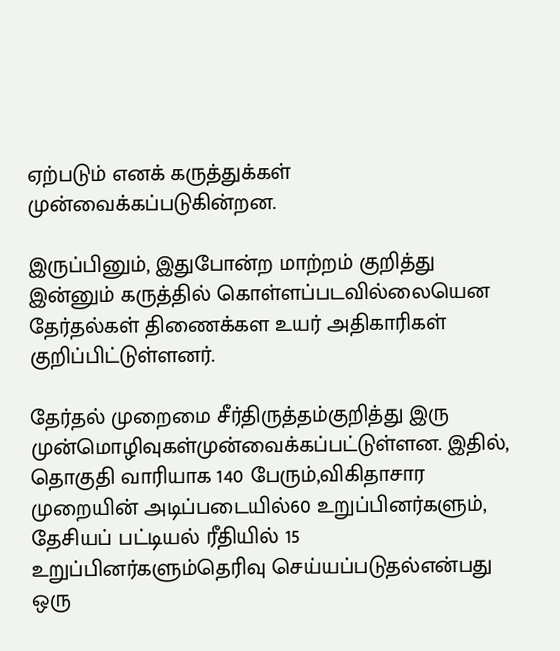ஏற்படும் எனக் கருத்துக்கள் முன்வைக்கப்படுகின்றன.

இருப்பினும், இதுபோன்ற மாற்றம் குறித்து இன்னும் கருத்தில் கொள்ளப்படவில்லையென தேர்தல்கள் திணைக்கள உயர் அதிகாரிகள் குறிப்பிட்டுள்ளனர்.

தேர்தல் முறைமை சீர்திருத்தம்குறித்து இரு முன்மொழிவுகள்முன்வைக்கப்பட்டுள்ளன. இதில்,
தொகுதி வாரியாக 140 பேரும்,விகிதாசார முறையின் அடிப்படையில்60 உறுப்பினர்களும், தேசியப் பட்டியல் ரீதியில் 15 உறுப்பினர்களும்தெரிவு செய்யப்படுதல்என்பது ஒரு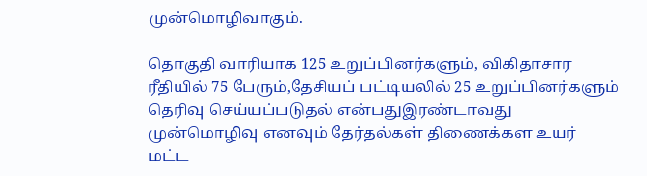முன்மொழிவாகும்.

தொகுதி வாரியாக 125 உறுப்பினர்களும், விகிதாசார ரீதியில் 75 பேரும்,தேசியப் பட்டியலில் 25 உறுப்பினர்களும் தெரிவு செய்யப்படுதல் என்பதுஇரண்டாவது முன்மொழிவு எனவும் தேர்தல்கள் திணைக்கள உயர் மட்ட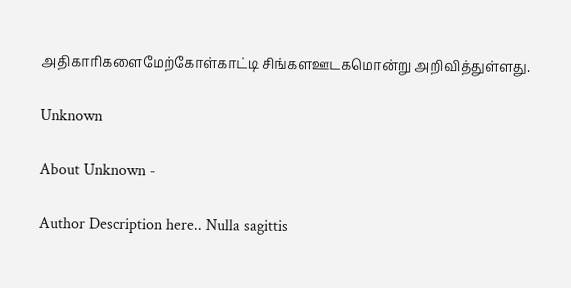அதிகாரிகளைமேற்கோள்காட்டி சிங்களஊடகமொன்று அறிவித்துள்ளது.

Unknown

About Unknown -

Author Description here.. Nulla sagittis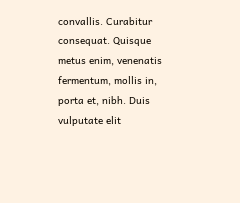convallis. Curabitur consequat. Quisque metus enim, venenatis fermentum, mollis in, porta et, nibh. Duis vulputate elit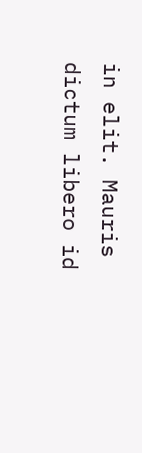in elit. Mauris dictum libero id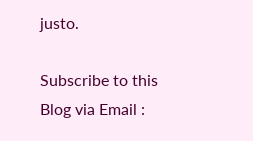justo.

Subscribe to this Blog via Email :